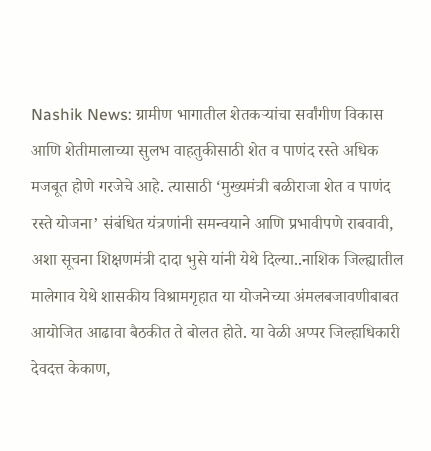Nashik News: ग्रामीण भागातील शेतकऱ्यांचा सर्वांगीण विकास आणि शेतीमालाच्या सुलभ वाहतुकीसाठी शेत व पाणंद रस्ते अधिक मजबूत होणे गरजेचे आहे. त्यासाठी ‘मुख्यमंत्री बळीराजा शेत व पाणंद रस्ते योजना’ संबंधित यंत्रणांनी समन्वयाने आणि प्रभावीपणे राबवावी, अशा सूचना शिक्षणमंत्री दादा भुसे यांनी येथे दिल्या..नाशिक जिल्ह्यातील मालेगाव येथे शासकीय विश्रामगृहात या योजनेच्या अंमलबजावणीबाबत आयोजित आढावा बैठकीत ते बोलत होते. या वेळी अप्पर जिल्हाधिकारी देवदत्त केकाण,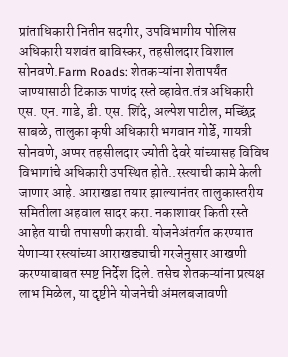प्रांताधिकारी नितीन सदगीर, उपविभागीय पोलिस अधिकारी यशवंत बाविस्कर, तहसीलदार विशाल सोनवणे.Farm Roads: शेतकऱ्यांना शेतापर्यंत जाण्यासाठी टिकाऊ पाणंद रस्ते व्हावेत.तंत्र अधिकारी एस. एन. गाडे, डी. एस. शिंदे, अल्पेश पाटील, मच्छिंद्र साबळे, तालुका कृषी अधिकारी भगवान गोर्डे, गायत्री सोनवणे, अप्पर तहसीलदार ज्योती देवरे यांच्यासह विविध विभागांचे अधिकारी उपस्थित होते..रस्त्याची कामे केली जाणार आहे. आराखडा तयार झाल्यानंतर तालुकास्तरीय समितीला अहवाल सादर करा. नकाशावर किती रस्ते आहेत याची तपासणी करावी. योजनेअंतर्गत करण्यात येणाऱ्या रस्त्यांच्या आराखड्याची गरजेनुसार आखणी करण्याबाबत स्पष्ट निर्देश दिले. तसेच शेतकऱ्यांना प्रत्यक्ष लाभ मिळेल, या दृष्टीने योजनेची अंमलबजावणी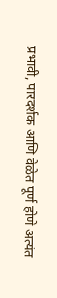प्रभावी, पारदर्शक आणि वेळेत पूर्ण होणे अत्यंत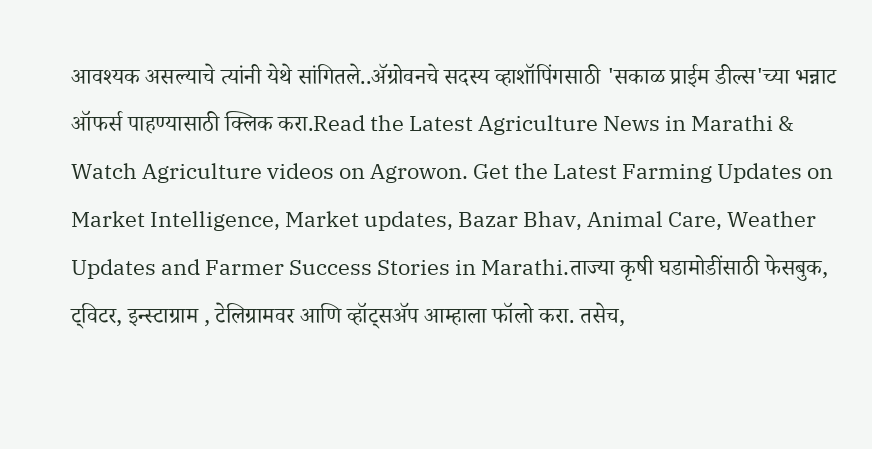आवश्यक असल्याचे त्यांनी येथे सांगितले..ॲग्रोवनचे सदस्य व्हाशॉपिंगसाठी 'सकाळ प्राईम डील्स'च्या भन्नाट ऑफर्स पाहण्यासाठी क्लिक करा.Read the Latest Agriculture News in Marathi & Watch Agriculture videos on Agrowon. Get the Latest Farming Updates on Market Intelligence, Market updates, Bazar Bhav, Animal Care, Weather Updates and Farmer Success Stories in Marathi.ताज्या कृषी घडामोडींसाठी फेसबुक, ट्विटर, इन्स्टाग्राम , टेलिग्रामवर आणि व्हॉट्सॲप आम्हाला फॉलो करा. तसेच,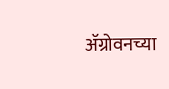ॲग्रोवनच्या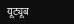यूट्यूब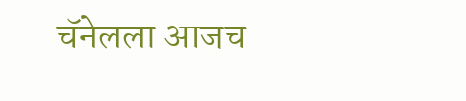चॅनेलला आजच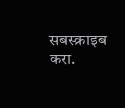सबस्क्राइब करा.